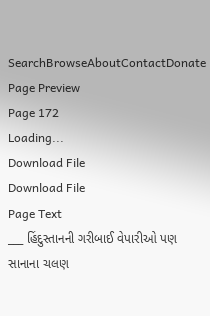SearchBrowseAboutContactDonate
Page Preview
Page 172
Loading...
Download File
Download File
Page Text
___ હિંદુસ્તાનની ગરીબાઈ વેપારીઓ પણ સાનાના ચલણ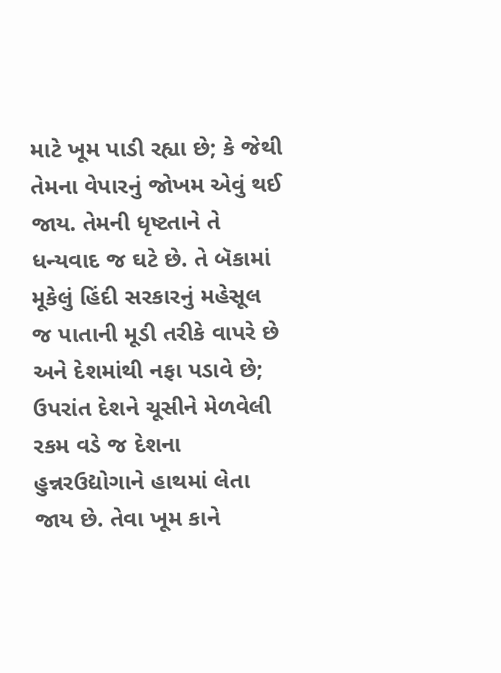માટે ખૂમ પાડી રહ્યા છે; કે જેથી તેમના વેપારનું જોખમ એવું થઈ જાય. તેમની ધૃષ્ટતાને તે ધન્યવાદ જ ઘટે છે. તે બૅકામાં મૂકેલું હિંદી સરકારનું મહેસૂલ જ પાતાની મૂડી તરીકે વાપરે છે અને દેશમાંથી નફા પડાવે છે; ઉપરાંત દેશને ચૂસીને મેળવેલી રકમ વડે જ દેશના હુન્નરઉદ્યોગાને હાથમાં લેતા જાય છે. તેવા ખૂમ કાને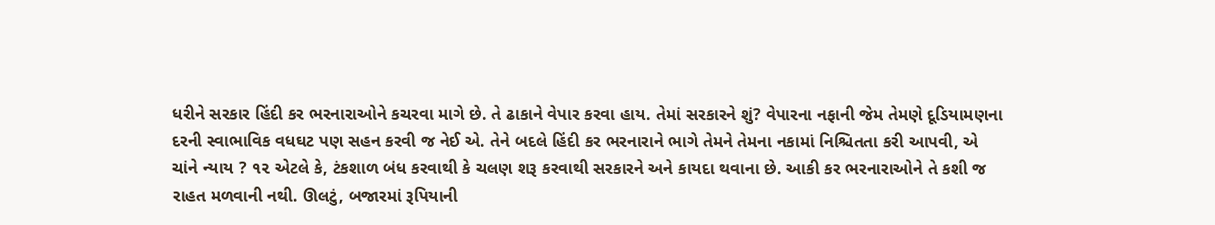ધરીને સરકાર હિંદી કર ભરનારાઓને કચરવા માગે છે. તે ઢાકાને વેપાર કરવા હાય. તેમાં સરકારને શું? વેપારના નફાની જેમ તેમણે દૂડિયામણના દરની સ્વાભાવિક વધઘટ પણ સહન કરવી જ નેઈ એ. તેને બદલે હિંદી કર ભરનારાને ભાગે તેમને તેમના નકામાં નિશ્ચિતતા કરી આપવી, એ ચાંને ન્યાય ? ૧૨ એટલે કે, ટંકશાળ બંધ કરવાથી કે ચલણ શરૂ કરવાથી સરકારને અને કાયદા થવાના છે. આકી કર ભરનારાઓને તે કશી જ રાહત મળવાની નથી. ઊલટું, બજારમાં રૂપિયાની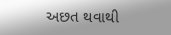અછત થવાથી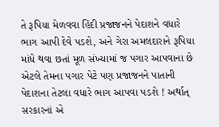તે રૂપિયા મેળવવા હિંદી પ્રજાજનને પેદાશને વધારે ભાગ આપી દેવે પડશે, અને ગેરા અમલદારાને રૂપિયા માંધે થવા છતાં મૂળ સંખ્યામાં જ પગાર આપવાના છે એટલે તેમના પગાર પેટે પણ પ્રજાજનને પાતાની પેદાશના તેટલા વધારે ભાગ આપવા પડશે ! અર્થાત્ સરકારનાં એ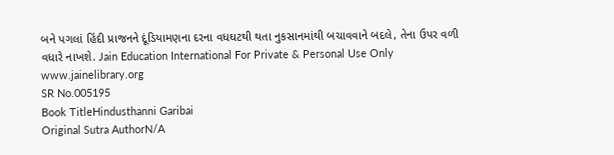બને પગલાં હિંદી પ્રાજનને દૂંડિયામણના દરના વધઘટથી થતા નુકસાનમાંથી બચાવવાને બદલે, તેના ઉપર વળી વધારે નાખશે. Jain Education International For Private & Personal Use Only www.jainelibrary.org
SR No.005195
Book TitleHindusthanni Garibai
Original Sutra AuthorN/A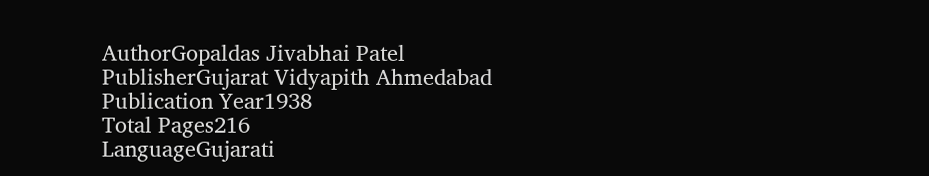AuthorGopaldas Jivabhai Patel
PublisherGujarat Vidyapith Ahmedabad
Publication Year1938
Total Pages216
LanguageGujarati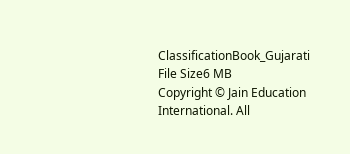ClassificationBook_Gujarati
File Size6 MB
Copyright © Jain Education International. All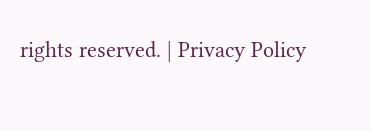rights reserved. | Privacy Policy